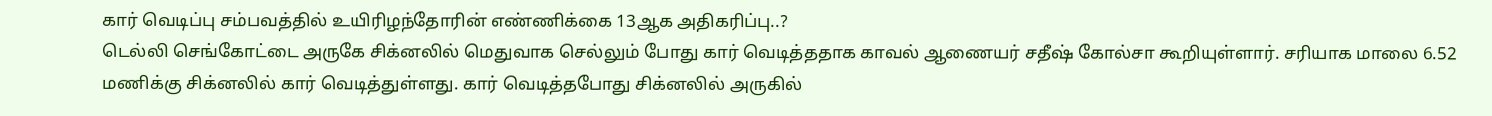கார் வெடிப்பு சம்பவத்தில் உயிரிழந்தோரின் எண்ணிக்கை 13ஆக அதிகரிப்பு..?
டெல்லி செங்கோட்டை அருகே சிக்னலில் மெதுவாக செல்லும் போது கார் வெடித்ததாக காவல் ஆணையர் சதீஷ் கோல்சா கூறியுள்ளார். சரியாக மாலை 6.52 மணிக்கு சிக்னலில் கார் வெடித்துள்ளது. கார் வெடித்தபோது சிக்னலில் அருகில்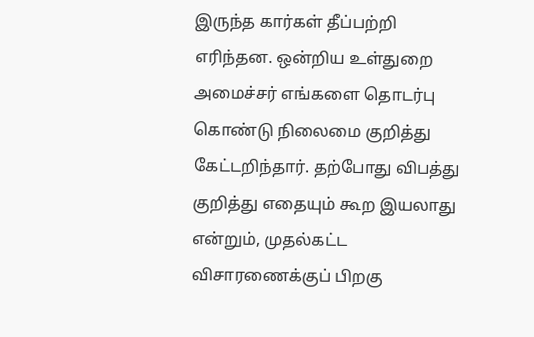இருந்த கார்கள் தீப்பற்றி எரிந்தன. ஒன்றிய உள்துறை அமைச்சர் எங்களை தொடர்பு கொண்டு நிலைமை குறித்து கேட்டறிந்தார். தற்போது விபத்து குறித்து எதையும் கூற இயலாது என்றும், முதல்கட்ட விசாரணைக்குப் பிறகு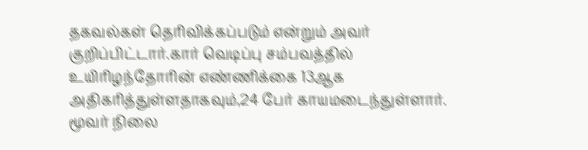தகவல்கள் தெரிவிக்கப்படும் என்றும் அவர் குறிப்பிட்டார்.கார் வெடிப்பு சம்பவத்தில் உயிரிழந்தோரின் எண்ணிக்கை 13ஆக அதிகரித்துள்ளதாகவும்,24 பேர் காயமடைந்துள்ளார். மூவர் நிலை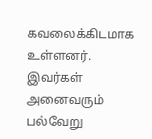கவலைக்கிடமாக உள்ளனர். இவர்கள் அனைவரும் பல்வேறு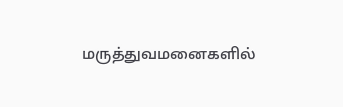மருத்துவமனைகளில்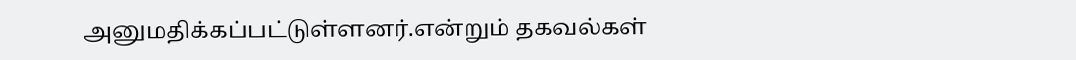அனுமதிக்கப்பட்டுள்ளனர்.என்றும் தகவல்கள்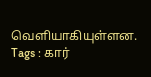வெளியாகியுள்ளன.
Tags : கார்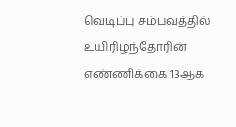வெடிப்பு சம்பவத்தில் உயிரிழந்தோரின் எண்ணிக்கை 13ஆக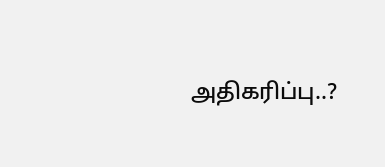அதிகரிப்பு..?